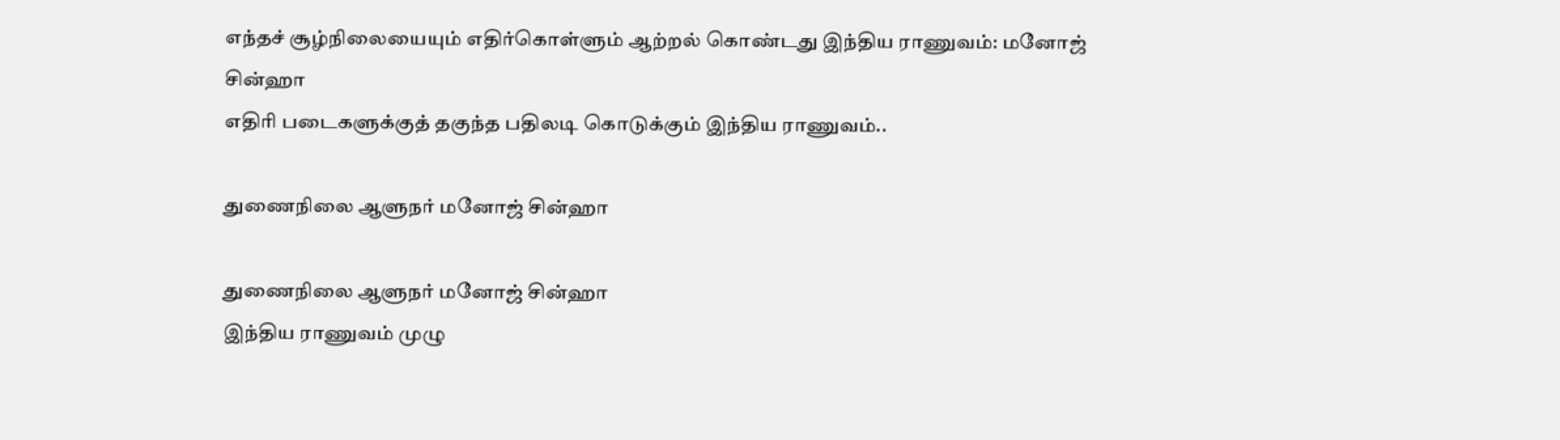எந்தச் சூழ்நிலையையும் எதிர்கொள்ளும் ஆற்றல் கொண்டது இந்திய ராணுவம்: மனோஜ் சின்ஹா
எதிரி படைகளுக்குத் தகுந்த பதிலடி கொடுக்கும் இந்திய ராணுவம்..

துணைநிலை ஆளுநர் மனோஜ் சின்ஹா

துணைநிலை ஆளுநர் மனோஜ் சின்ஹா
இந்திய ராணுவம் முழு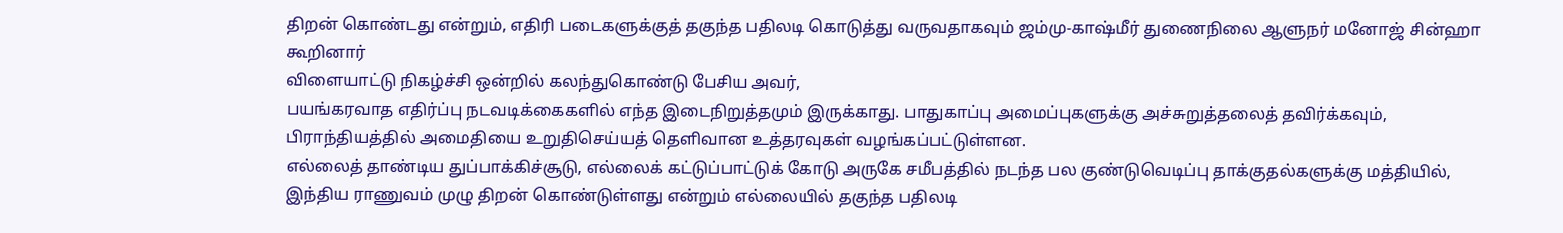திறன் கொண்டது என்றும், எதிரி படைகளுக்குத் தகுந்த பதிலடி கொடுத்து வருவதாகவும் ஜம்மு-காஷ்மீர் துணைநிலை ஆளுநர் மனோஜ் சின்ஹா கூறினார்
விளையாட்டு நிகழ்ச்சி ஒன்றில் கலந்துகொண்டு பேசிய அவர்,
பயங்கரவாத எதிர்ப்பு நடவடிக்கைகளில் எந்த இடைநிறுத்தமும் இருக்காது. பாதுகாப்பு அமைப்புகளுக்கு அச்சுறுத்தலைத் தவிர்க்கவும், பிராந்தியத்தில் அமைதியை உறுதிசெய்யத் தெளிவான உத்தரவுகள் வழங்கப்பட்டுள்ளன.
எல்லைத் தாண்டிய துப்பாக்கிச்சூடு, எல்லைக் கட்டுப்பாட்டுக் கோடு அருகே சமீபத்தில் நடந்த பல குண்டுவெடிப்பு தாக்குதல்களுக்கு மத்தியில், இந்திய ராணுவம் முழு திறன் கொண்டுள்ளது என்றும் எல்லையில் தகுந்த பதிலடி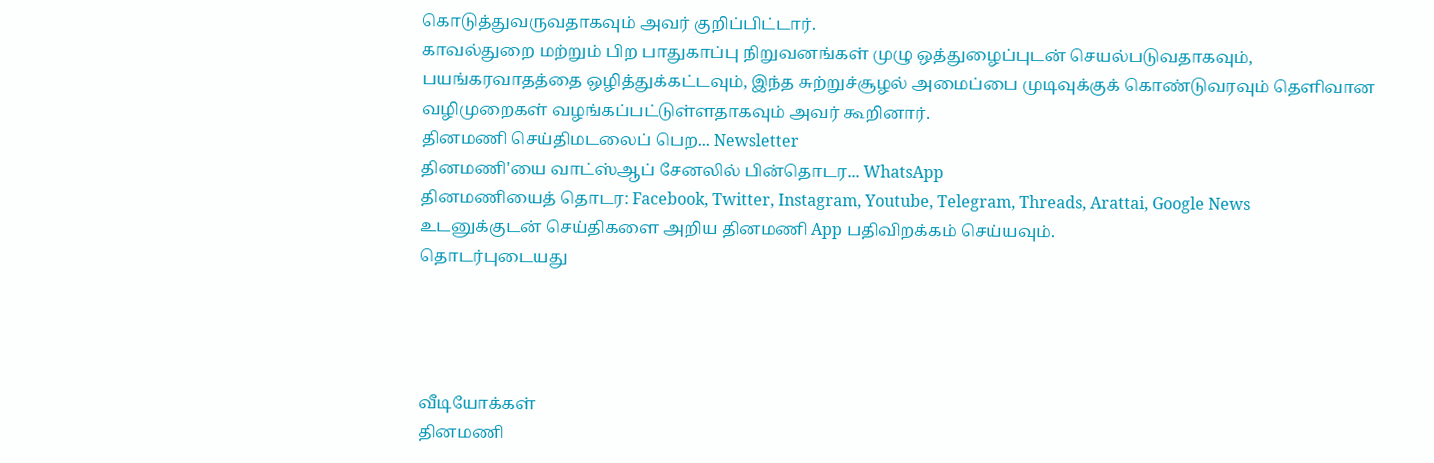கொடுத்துவருவதாகவும் அவர் குறிப்பிட்டார்.
காவல்துறை மற்றும் பிற பாதுகாப்பு நிறுவனங்கள் முழு ஒத்துழைப்புடன் செயல்படுவதாகவும், பயங்கரவாதத்தை ஒழித்துக்கட்டவும், இந்த சுற்றுச்சூழல் அமைப்பை முடிவுக்குக் கொண்டுவரவும் தெளிவான வழிமுறைகள் வழங்கப்பட்டுள்ளதாகவும் அவர் கூறினார்.
தினமணி செய்திமடலைப் பெற... Newsletter
தினமணி'யை வாட்ஸ்ஆப் சேனலில் பின்தொடர... WhatsApp
தினமணியைத் தொடர: Facebook, Twitter, Instagram, Youtube, Telegram, Threads, Arattai, Google News
உடனுக்குடன் செய்திகளை அறிய தினமணி App பதிவிறக்கம் செய்யவும்.
தொடர்புடையது




வீடியோக்கள்
தினமணி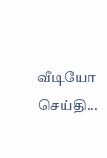வீடியோ செய்தி...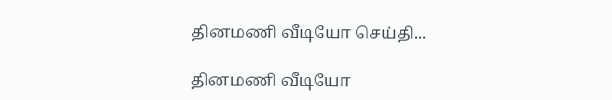தினமணி வீடியோ செய்தி...

தினமணி வீடியோ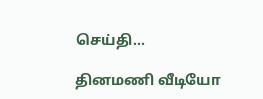செய்தி...

தினமணி வீடியோ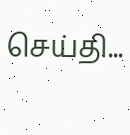செய்தி...